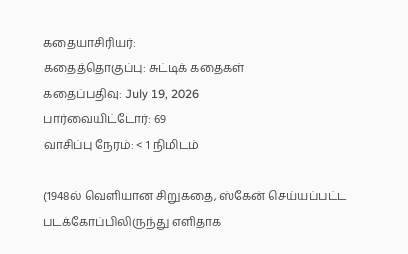கதையாசிரியர்:
கதைத்தொகுப்பு: சுட்டிக் கதைகள்
கதைப்பதிவு: July 19, 2026
பார்வையிட்டோர்: 69
வாசிப்பு நேரம்: < 1 நிமிடம்

(1948ல் வெளியான சிறுகதை, ஸ்கேன் செய்யப்பட்ட படக்கோப்பிலிருந்து எளிதாக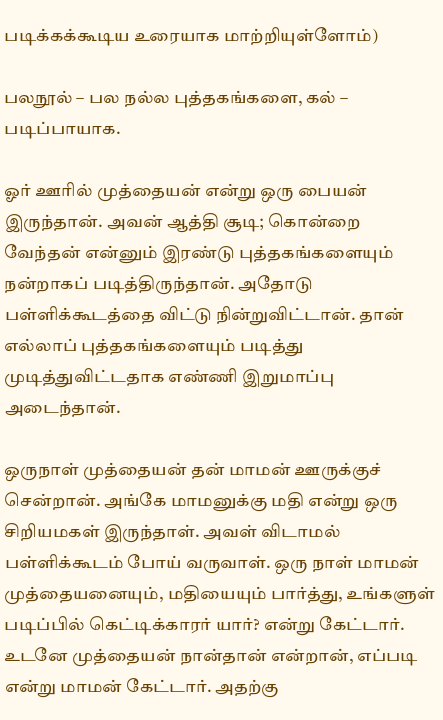படிக்கக்கூடிய உரையாக மாற்றியுள்ளோம்)

பலநூல் – பல நல்ல புத்தகங்களை, கல் – படிப்பாயாக.

ஓர் ஊரில் முத்தையன் என்று ஒரு பையன் இருந்தான். அவன் ஆத்தி சூடி; கொன்றை வேந்தன் என்னும் இரண்டு புத்தகங்களையும் நன்றாகப் படித்திருந்தான். அதோடு பள்ளிக்கூடத்தை விட்டு நின்றுவிட்டான். தான் எல்லாப் புத்தகங்களையும் படித்து முடித்துவிட்டதாக எண்ணி இறுமாப்பு அடைந்தான்.

ஒருநாள் முத்தையன் தன் மாமன் ஊருக்குச் சென்றான். அங்கே மாமனுக்கு மதி என்று ஒரு சிறியமகள் இருந்தாள். அவள் விடாமல் பள்ளிக்கூடம் போய் வருவாள். ஒரு நாள் மாமன் முத்தையனையும், மதியையும் பார்த்து, உங்களுள் படிப்பில் கெட்டிக்காரர் யார்? என்று கேட்டார். உடனே முத்தையன் நான்தான் என்றான், எப்படி என்று மாமன் கேட்டார். அதற்கு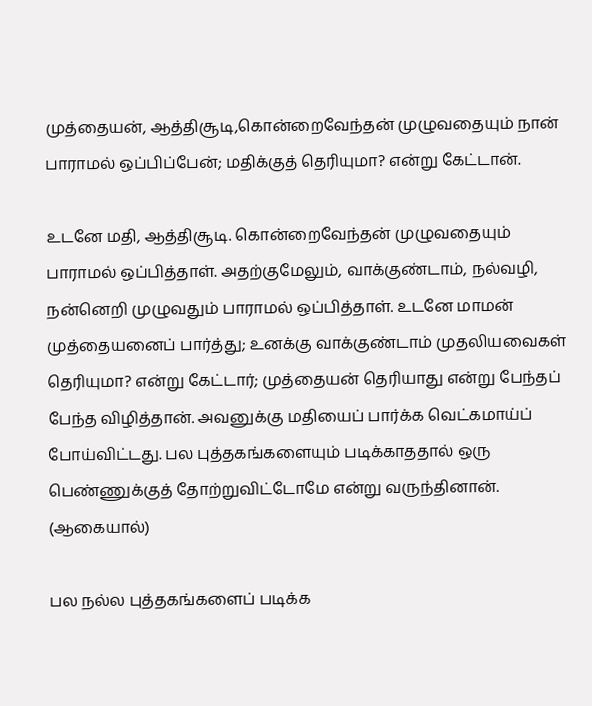முத்தையன், ஆத்திசூடி,கொன்றைவேந்தன் முழுவதையும் நான் பாராமல் ஒப்பிப்பேன்; மதிக்குத் தெரியுமா? என்று கேட்டான்.

உடனே மதி, ஆத்திசூடி. கொன்றைவேந்தன் முழுவதையும் பாராமல் ஒப்பித்தாள். அதற்குமேலும், வாக்குண்டாம், நல்வழி, நன்னெறி முழுவதும் பாராமல் ஒப்பித்தாள். உடனே மாமன் முத்தையனைப் பார்த்து; உனக்கு வாக்குண்டாம் முதலியவைகள் தெரியுமா? என்று கேட்டார்; முத்தையன் தெரியாது என்று பேந்தப் பேந்த விழித்தான். அவனுக்கு மதியைப் பார்க்க வெட்கமாய்ப் போய்விட்டது. பல புத்தகங்களையும் படிக்காததால் ஒரு பெண்ணுக்குத் தோற்றுவிட்டோமே என்று வருந்தினான். (ஆகையால்)

பல நல்ல புத்தகங்களைப் படிக்க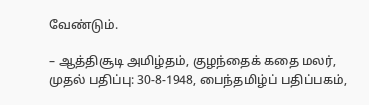வேண்டும்.

– ஆத்திசூடி அமிழ்தம், குழந்தைக் கதை மலர், முதல் பதிப்பு: 30-8-1948, பைந்தமிழ்ப் பதிப்பகம்,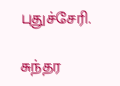புதுச்சேரி.

சுந்தர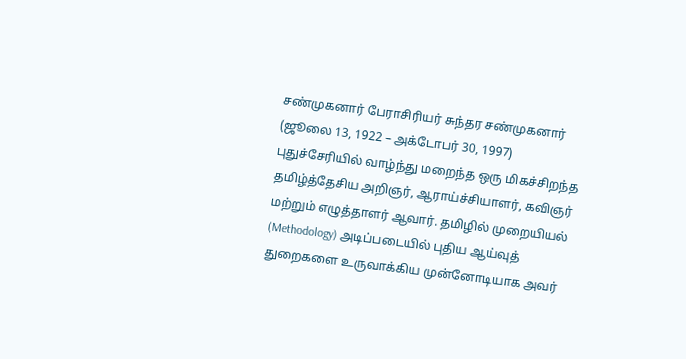சண்முகனார் பேராசிரியர் சுந்தர சண்முகனார் (ஜூலை 13, 1922 – அக்டோபர் 30, 1997) புதுச்சேரியில் வாழ்ந்து மறைந்த ஒரு மிகச்சிறந்த தமிழ்த்தேசிய அறிஞர், ஆராய்ச்சியாளர், கவிஞர் மற்றும் எழுத்தாளர் ஆவார். தமிழில் முறையியல் (Methodology) அடிப்படையில் புதிய ஆய்வுத் துறைகளை உருவாக்கிய முன்னோடியாக அவர்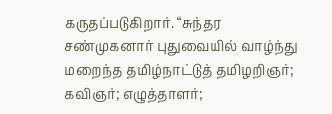கருதப்படுகிறார். “சுந்தர சண்முகனார் புதுவையில் வாழ்ந்து மறைந்த தமிழ்நாட்டுத் தமிழறிஞர்; கவிஞர்; எழுத்தாளர்;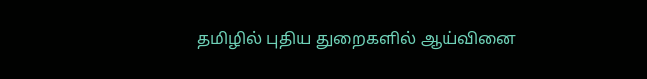தமிழில் புதிய துறைகளில் ஆய்வினை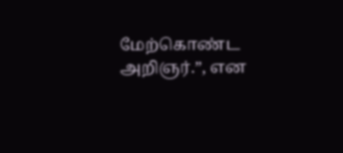மேற்கொண்ட அறிஞர்.”, என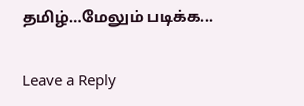தமிழ்…மேலும் படிக்க...

Leave a Reply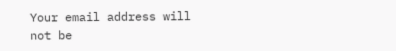Your email address will not be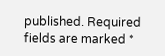published. Required fields are marked *